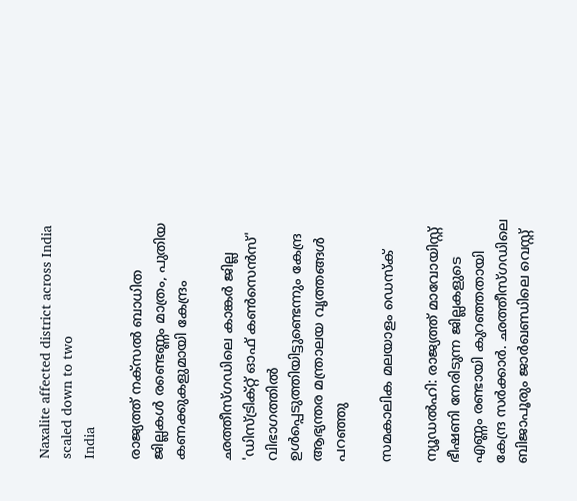Naxalite affected district across India scaled down to two
India

രാജ്യത്ത് നക്‌സല്‍ ബാധിത ജില്ലകള്‍ രണ്ടെണ്ണം മാത്രം, പുതിയ കണക്കുകളുമായി കേന്ദ്രം

ഛത്തീസ്ഗഡിലെ കാങ്കര്‍ ജില്ല 'ഡിസ്ട്രിക്റ്റ് ഓഫ് കണ്‍സെന്‍സ്' വിഭാഗത്തില്‍ ഉള്‍പ്പെടുത്തിയിട്ടുണ്ടെന്നും കേന്ദ്ര ആഭ്യന്തര മന്ത്രാലയ വൃത്തങ്ങള്‍ പറഞ്ഞു

സമകാലിക മലയാളം ഡെസ്ക്

ന്യൂഡല്‍ഹി: രാജ്യത്ത് മാവോയിസ്റ്റ് ഭീഷണി നേരിടുന്ന ജില്ലകളുടെ എണ്ണം രണ്ടായി കുറഞ്ഞതായി കേന്ദ്ര സര്‍ക്കാര്‍. ഛത്തീസ്ഗഡിലെ ബിജാപൂരും ജാര്‍ഖണ്ഡിലെ വെസ്റ്റ്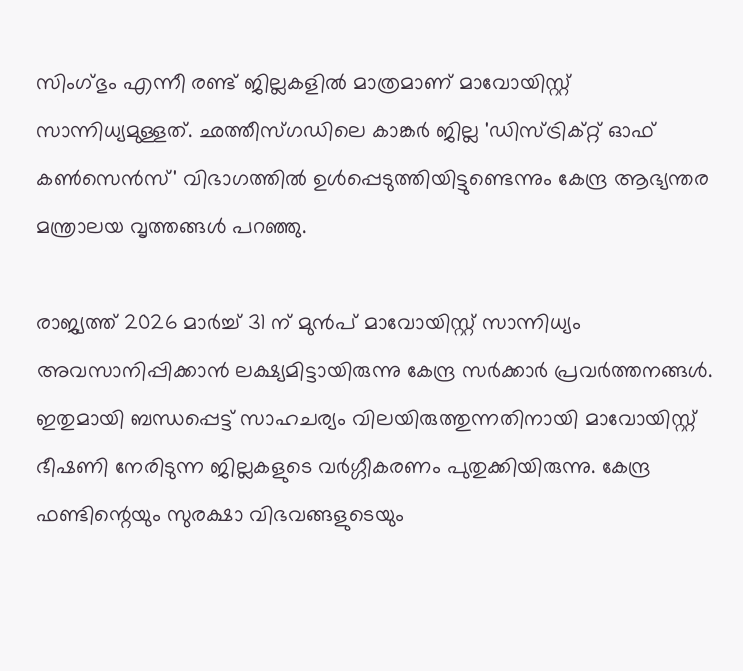സിംഗ്ഭും എന്നീ രണ്ട് ജില്ലകളില്‍ മാത്രമാണ് മാവോയിസ്റ്റ് സാന്നിധ്യമുള്ളത്. ഛത്തീസ്ഗഡിലെ കാങ്കര്‍ ജില്ല 'ഡിസ്ട്രിക്റ്റ് ഓഫ് കണ്‍സെന്‍സ്' വിഭാഗത്തില്‍ ഉള്‍പ്പെടുത്തിയിട്ടുണ്ടെന്നും കേന്ദ്ര ആഭ്യന്തര മന്ത്രാലയ വൃത്തങ്ങള്‍ പറഞ്ഞു.

രാജ്യത്ത് 2026 മാര്‍ച്ച് 31 ന് മുന്‍പ് മാവോയിസ്റ്റ് സാന്നിധ്യം അവസാനിപ്പിക്കാന്‍ ലക്ഷ്യമിട്ടായിരുന്നു കേന്ദ്ര സര്‍ക്കാര്‍ പ്രവര്‍ത്തനങ്ങള്‍. ഇതുമായി ബന്ധപ്പെട്ട് സാഹചര്യം വിലയിരുത്തുന്നതിനായി മാവോയിസ്റ്റ് ഭീഷണി നേരിടുന്ന ജില്ലകളുടെ വര്‍ഗ്ഗീകരണം പുതുക്കിയിരുന്നു. കേന്ദ്ര ഫണ്ടിന്റെയും സുരക്ഷാ വിഭവങ്ങളുടെയും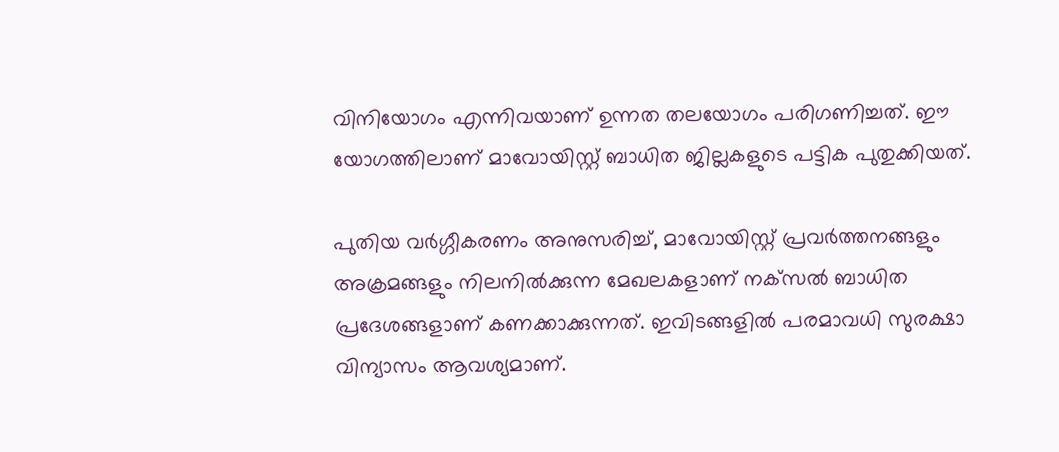വിനിയോഗം എന്നിവയാണ് ഉന്നത തലയോഗം പരിഗണിച്ചത്. ഈ യോഗത്തിലാണ് മാവോയിസ്റ്റ് ബാധിത ജില്ലകളുടെ പട്ടിക പുതുക്കിയത്.

പുതിയ വര്‍ഗ്ഗീകരണം അനുസരിച്ച്, മാവോയിസ്റ്റ് പ്രവര്‍ത്തനങ്ങളും അക്രമങ്ങളും നിലനില്‍ക്കുന്ന മേഖലകളാണ് നക്‌സല്‍ ബാധിത പ്രദേശങ്ങളാണ് കണക്കാക്കുന്നത്. ഇവിടങ്ങളില്‍ പരമാവധി സുരക്ഷാ വിന്യാസം ആവശ്യമാണ്.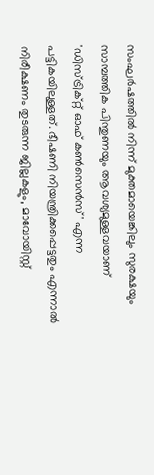സംഘര്‍ഷത്തില്‍ നിന്ന് മുക്തമായെങ്കിലും സുരക്ഷയും സാമ്പത്തിക പിന്തുണയും ആവശ്യമുള്ളവയാണ് 'ഡിസ്ട്രിക്റ്റ് ഓഫ് കണ്‍സെന്‍സ്' എന്ന പട്ടികയിലുള്ളത്. ഭീഷണി നിയന്ത്രിക്കപ്പെട്ടതും എന്നാല്‍ നിരീക്ഷണം തുടരുന്ന ജില്ലകളും, മാവോയിസ്റ്റ്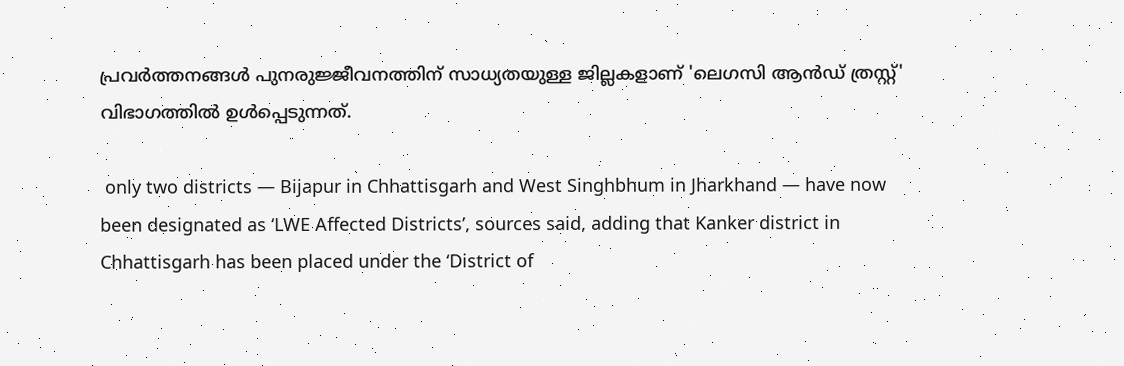പ്രവര്‍ത്തനങ്ങള്‍ പുനരുജ്ജീവനത്തിന് സാധ്യതയുള്ള ജില്ലകളാണ് 'ലെഗസി ആന്‍ഡ് ത്രസ്റ്റ്' വിഭാഗത്തില്‍ ഉള്‍പ്പെടുന്നത്.

 only two districts — Bijapur in Chhattisgarh and West Singhbhum in Jharkhand — have now been designated as ‘LWE Affected Districts’, sources said, adding that Kanker district in Chhattisgarh has been placed under the ‘District of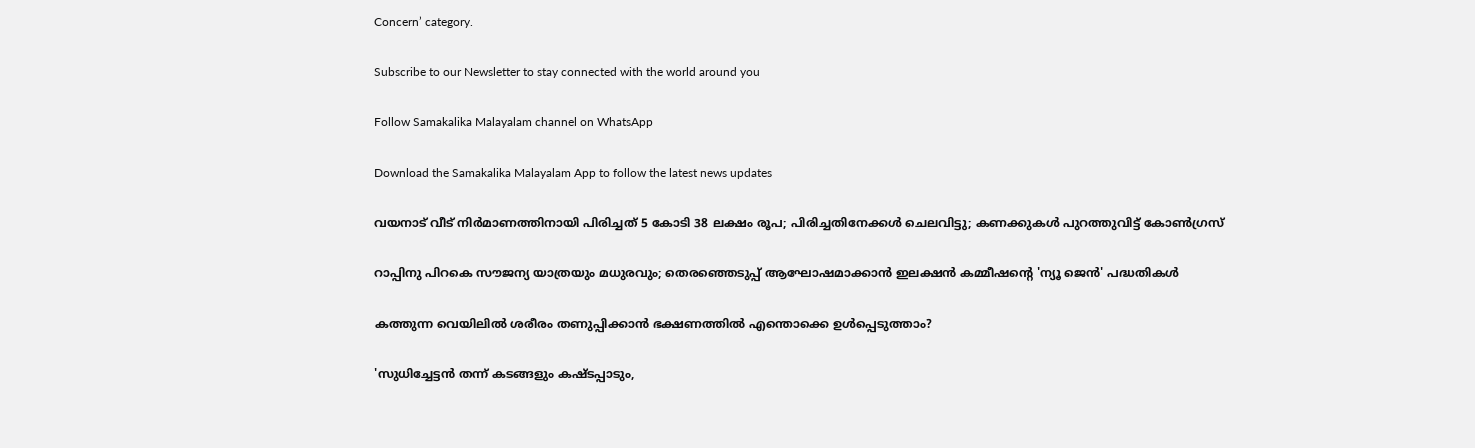Concern’ category.

Subscribe to our Newsletter to stay connected with the world around you

Follow Samakalika Malayalam channel on WhatsApp

Download the Samakalika Malayalam App to follow the latest news updates

വയനാട് വീട് നിര്‍മാണത്തിനായി പിരിച്ചത് 5 കോടി 38 ലക്ഷം രൂപ; പിരിച്ചതിനേക്കള്‍ ചെലവിട്ടു; കണക്കുകള്‍ പുറത്തുവിട്ട് കോണ്‍ഗ്രസ്

റാപ്പിനു പിറകെ സൗജന്യ യാത്രയും മധുരവും; തെരഞ്ഞെടുപ്പ് ആഘോഷമാക്കാൻ ഇലക്ഷൻ കമ്മീഷന്റെ 'ന്യൂ ജെൻ' പദ്ധതികൾ

കത്തുന്ന വെയിലിൽ ശരീരം തണുപ്പിക്കാൻ ഭക്ഷണത്തിൽ എന്തൊക്കെ ഉൾപ്പെടുത്താം?

'സുധിച്ചേട്ടന്‍ തന്ന് കടങ്ങളും കഷ്ടപ്പാടും,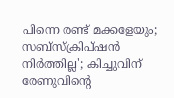പിന്നെ രണ്ട് മക്കളേയും; സബ്‌സ്‌ക്രിപ്ഷന്‍ നിര്‍ത്തില്ല'; കിച്ചുവിന് രേണുവിന്റെ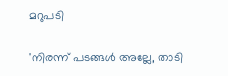മറുപടി

'നിരന്ന് പടങ്ങൾ അല്ലേ, താടി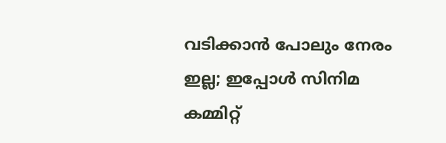വടിക്കാൻ പോലും നേരം ഇല്ല; ഇപ്പോൾ സിനിമ കമ്മിറ്റ്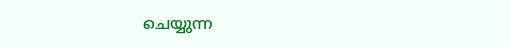ചെയ്യുന്ന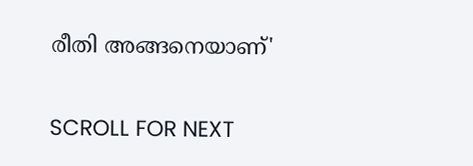രീതി അങ്ങനെയാണ്'

SCROLL FOR NEXT